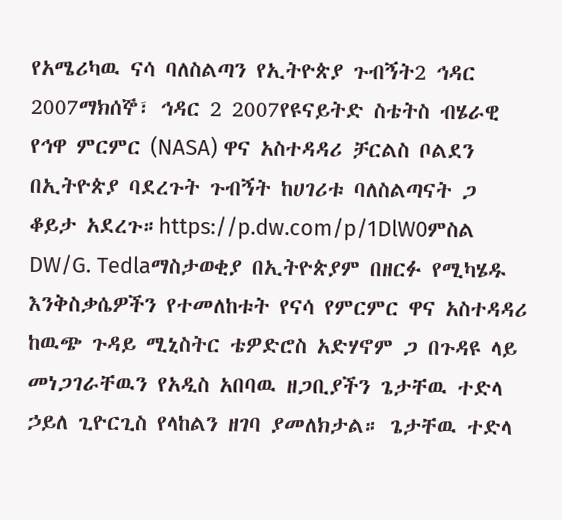የአሜሪካዉ ናሳ ባለስልጣን የኢትዮጵያ ጉብኝት2 ኅዳር 2007ማክሰኞ፣ ኅዳር 2 2007የዩናይትድ ስቴትስ ብሄራዊ የኅዋ ምርምር (NASA) ዋና አስተዳዳሪ ቻርልስ ቦልደን በኢትዮጵያ ባደረጉት ጉብኝት ከሀገሪቱ ባለስልጣናት ጋ ቆይታ አደረጉ።https://p.dw.com/p/1DlW0ምስል DW/G. Tedlaማስታወቂያ በኢትዮጵያም በዘርፉ የሚካሄዱ እንቅስቃሴዎችን የተመለከቱት የናሳ የምርምር ዋና አስተዳዳሪ ከዉጭ ጉዳይ ሚኒስትር ቴዎድሮስ አድሃኖም ጋ በጉዳዩ ላይ መነጋገራቸዉን የአዲስ አበባዉ ዘጋቢያችን ጌታቸዉ ተድላ ኃይለ ጊዮርጊስ የላከልን ዘገባ ያመለክታል። ጌታቸዉ ተድላ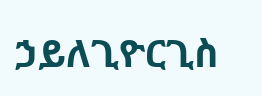ኃይለጊዮርጊስ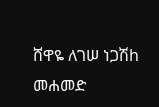ሸዋዬ ለገሠ ነጋሽh መሐመድ